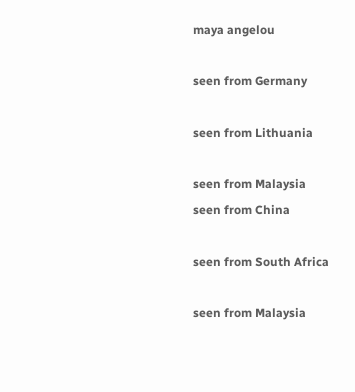maya angelou

seen from Germany

seen from Lithuania

seen from Malaysia
seen from China

seen from South Africa

seen from Malaysia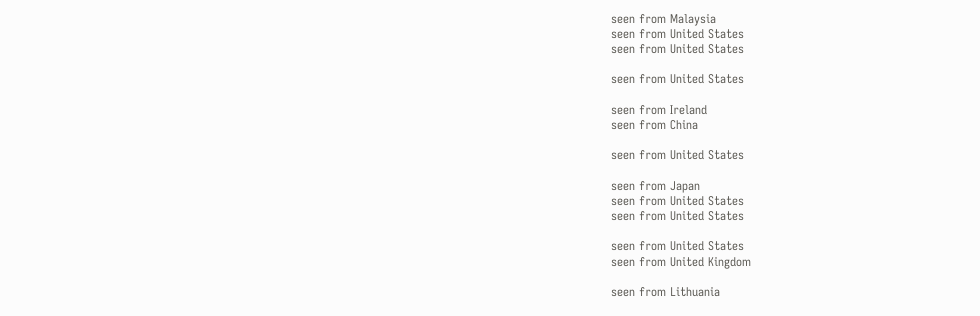seen from Malaysia
seen from United States
seen from United States

seen from United States

seen from Ireland
seen from China

seen from United States

seen from Japan
seen from United States
seen from United States

seen from United States
seen from United Kingdom

seen from Lithuania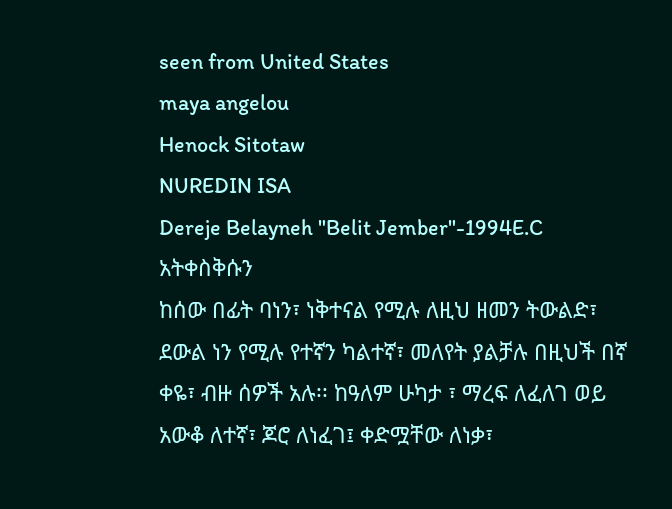seen from United States
maya angelou
Henock Sitotaw
NUREDIN ISA
Dereje Belayneh "Belit Jember"-1994E.C
አትቀስቅሱን
ከሰው በፊት ባነን፣ ነቅተናል የሚሉ ለዚህ ዘመን ትውልድ፣ ደውል ነን የሚሉ የተኛን ካልተኛ፣ መለየት ያልቻሉ በዚህች በኛ ቀዬ፣ ብዙ ሰዎች አሉ፡፡ ከዓለም ሁካታ ፣ ማረፍ ለፈለገ ወይ አውቆ ለተኛ፣ ጆሮ ለነፈገ፤ ቀድሟቸው ለነቃ፣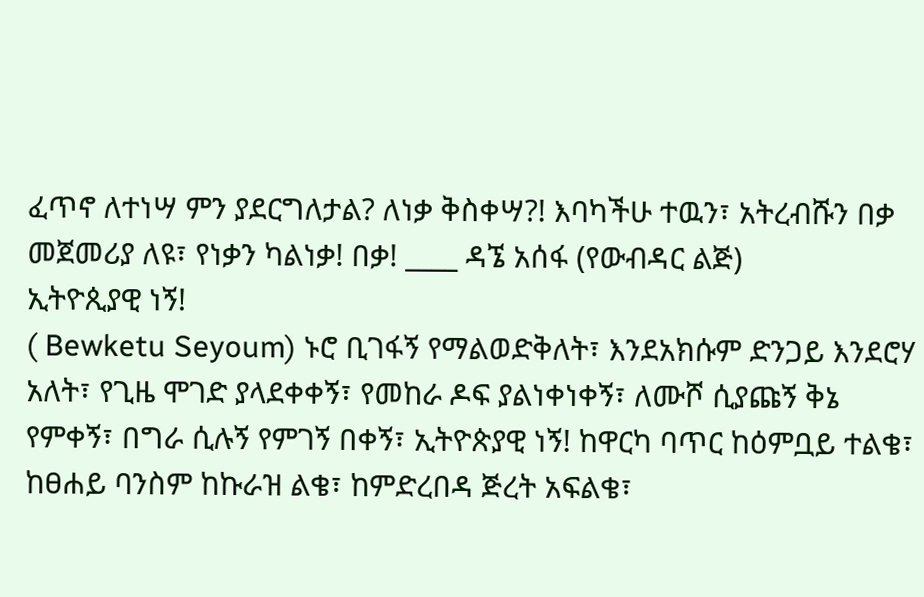ፈጥኖ ለተነሣ ምን ያደርግለታል? ለነቃ ቅስቀሣ?! እባካችሁ ተዉን፣ አትረብሹን በቃ መጀመሪያ ለዩ፣ የነቃን ካልነቃ! በቃ! ____ ዳኜ አሰፋ (የውብዳር ልጅ)
ኢትዮጲያዊ ነኝ!
( Bewketu Seyoum) ኑሮ ቢገፋኝ የማልወድቅለት፣ እንደአክሱም ድንጋይ እንደሮሃ አለት፣ የጊዜ ሞገድ ያላደቀቀኝ፣ የመከራ ዶፍ ያልነቀነቀኝ፣ ለሙሾ ሲያጩኝ ቅኔ የምቀኝ፣ በግራ ሲሉኝ የምገኝ በቀኝ፣ ኢትዮጵያዊ ነኝ! ከዋርካ ባጥር ከዕምቧይ ተልቄ፣ ከፀሐይ ባንስም ከኩራዝ ልቄ፣ ከምድረበዳ ጅረት አፍልቄ፣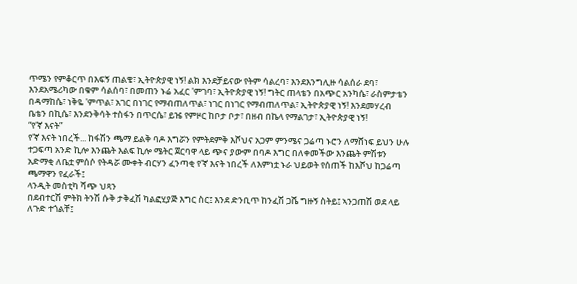ጥሜን የምቆርጥ በእፍኝ ጠልቄ፣ ኢትዮጵያዊ ነኝ! ልክ እንደቻይናው የትም ሳልረባ፣ እንደእንግሊዙ ሳልሰራ ደባ፣ እንደአሜሪካው በቁም ሳልሰባ፣ በመጠን ኑሬ አፈር 'ምገባ፣ ኢትዮጵያዊ ነኝ! ግትር ጠላቴን በአጭር አንካሴ፣ ራስምታቴን በዳማከሴ፣ ነቅዬ 'ምጥል፣ አገር በነገር የማብጠለጥል፣ ነገር በነገር የማብጠለጥል፣ ኢትዮጵያዊ ነኝ! እንደመሃረብ ቤቴን በኪሴ፣ እንደንቅሳት ተስፋን በጥርሴ፣ ይዤ የምዞር ከቦታ ቦታ፣ በዘብ በኬላ የማልገታ፣ ኢትዮጵያዊ ነኝ!
“የ'ኛ እናት”
የ'ኛ እናት ነበረች... ከፋሽን ጫማ ይልቅ ባዶ እግሯን የምትደምቅ እሾህና አጋም ምንሜና ጋሬጣ ኑሮን ለማሸነፍ ይህን ሁሉ ተጋፍጣ አንድ ኪሎ እንጨት እልፍ ኪሎ ሜትር ጀርባዋ ላይ ጭና ያውም በባዶ እግር በለቀመችው እንጨት ምሽቱን አድማቂ ለቤቷ ምሰሶ የትዳሯ ሙቀት ብርሃን ፈንጣቂ የ'ኛ እናት ነበረች ለእምነቷ ኑራ ህይወት የሰጠች ከእሾህ ከጋሬጣ ጫማዋን የፈራች፤
ላንዲት መስቲካ ሻጭ ህጻን
በደብተርሽ ምትክ ትንሽ ሱቅ ታቅፈሽ ካልፎሂያጅ እግር ስር፤ እንደ ድንቢጥ ከንፈሽ ጋሼ ግዙኝ ስትይ፤ ኣንጋጠሽ ወደ ላይ ለጉድ ተጎልቸ፤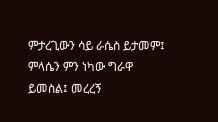ምታረጊውን ሳይ ራሴስ ይታመም፤ ምላሴን ምን ነካው ግራዋ ይመስል፤ መረረኝ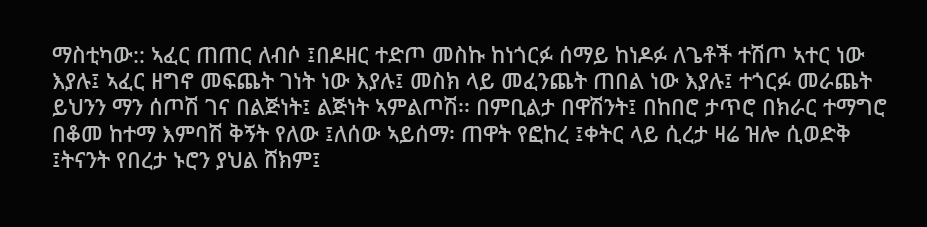ማስቲካው:: ኣፈር ጠጠር ለብሶ ፤በዶዘር ተድጦ መስኩ ከነጎርፉ ሰማይ ከነዶፉ ለጌቶች ተሽጦ ኣተር ነው እያሉ፤ ኣፈር ዘግኖ መፍጨት ገነት ነው እያሉ፤ መስክ ላይ መፈንጨት ጠበል ነው እያሉ፤ ተጎርፉ መራጨት ይህንን ማን ሰጦሽ ገና በልጅነት፤ ልጅነት ኣምልጦሽ፡፡ በምቢልታ በዋሽንት፤ በከበሮ ታጥሮ በክራር ተማግሮ በቆመ ከተማ እምባሽ ቅኝት የለው ፤ለሰው ኣይሰማ፡ ጠዋት የፎከረ ፤ቀትር ላይ ሲረታ ዛሬ ዝሎ ሲወድቅ ፤ትናንት የበረታ ኑሮን ያህል ሸክም፤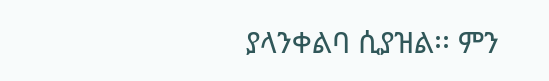ያላንቀልባ ሲያዝል፡፡ ምን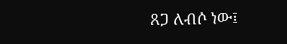ጸጋ ለብሶ ነው፤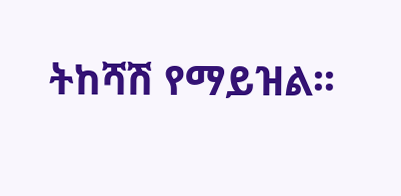ትከሻሽ የማይዝል፡፡